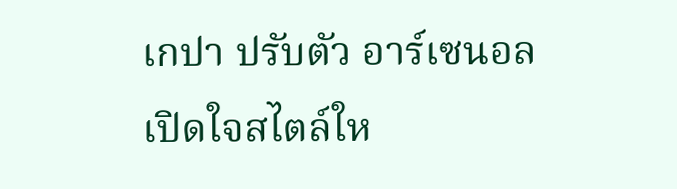เกปา ปรับตัว อาร์เซนอล เปิดใจสไตล์ให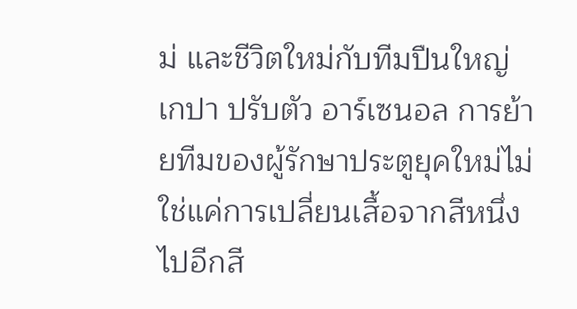ม่ และชีวิตใหม่กับทีมปืนใหญ่
เกปา ปรับตัว อาร์เซนอล การย้ายทีมของผู้รักษาประตูยุคใหม่ไม่ใช่แค่การเปลี่ยนเสื้อจากสีหนึ่งไปอีกสี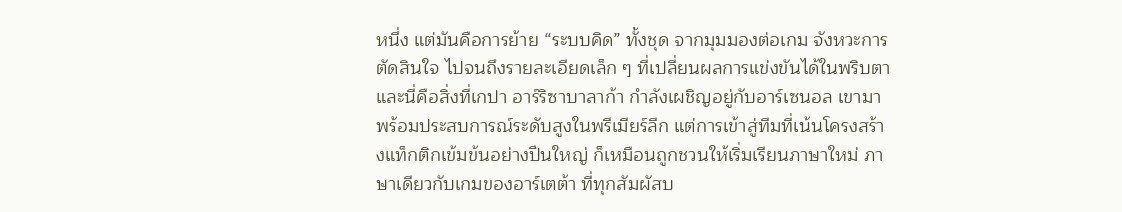หนึ่ง แต่มันคือการย้าย “ระบบคิด” ทั้งชุด จากมุมมองต่อเกม จังหวะการตัดสินใจ ไปจนถึงรายละเอียดเล็ก ๆ ที่เปลี่ยนผลการแข่งขันได้ในพริบตา และนี่คือสิ่งที่เกปา อาร์ริซาบาลาก้า กำลังเผชิญอยู่กับอาร์เซนอล เขามาพร้อมประสบการณ์ระดับสูงในพรีเมียร์ลีก แต่การเข้าสู่ทีมที่เน้นโครงสร้างแท็กติกเข้มข้นอย่างปืนใหญ่ ก็เหมือนถูกชวนให้เริ่มเรียนภาษาใหม่ ภาษาเดียวกับเกมของอาร์เตต้า ที่ทุกสัมผัสบ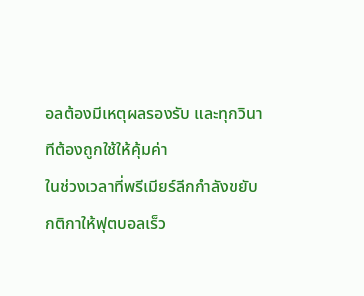อลต้องมีเหตุผลรองรับ และทุกวินาทีต้องถูกใช้ให้คุ้มค่า
ในช่วงเวลาที่พรีเมียร์ลีกกำลังขยับกติกาให้ฟุตบอลเร็ว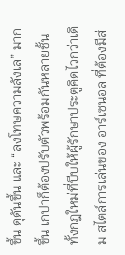ขึ้น ดุดันขึ้น และ “ลงโทษความลังเล” มากขึ้น เกปาก็ต้องปรับตัวพร้อมกันหลายชั้น ทั้งกฎใหม่ที่บีบให้ผู้รักษาประตูคิดไวกว่าเดิม สไตล์การเล่นของ อาร์เซนอล ที่ต้องมีส่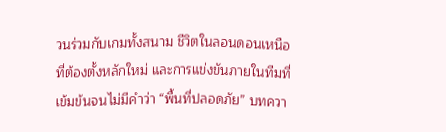วนร่วมกับเกมทั้งสนาม ชีวิตในลอนดอนเหนือที่ต้องตั้งหลักใหม่ และการแข่งขันภายในทีมที่เข้มข้นจนไม่มีคำว่า “พื้นที่ปลอดภัย” บทควา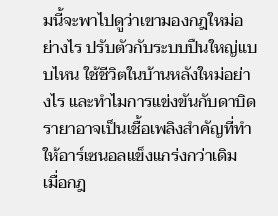มนี้จะพาไปดูว่าเขามองกฎใหม่อย่างไร ปรับตัวกับระบบปืนใหญ่แบบไหน ใช้ชีวิตในบ้านหลังใหม่อย่างไร และทำไมการแข่งขันกับดาบิด รายาอาจเป็นเชื้อเพลิงสำคัญที่ทำให้อาร์เซนอลแข็งแกร่งกว่าเดิม
เมื่อกฎ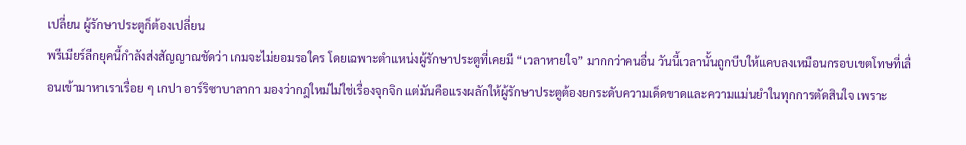เปลี่ยน ผู้รักษาประตูก็ต้องเปลี่ยน
พรีเมียร์ลีกยุคนี้กำลังส่งสัญญาณชัดว่า เกมจะไม่ยอมรอใคร โดยเฉพาะตำแหน่งผู้รักษาประตูที่เคยมี “เวลาหายใจ” มากกว่าคนอื่น วันนี้เวลานั้นถูกบีบให้แคบลงเหมือนกรอบเขตโทษที่เลื่อนเข้ามาหาเราเรื่อย ๆ เกปา อาร์ริซาบาลากา มองว่ากฎใหม่ไม่ใช่เรื่องจุกจิก แต่มันคือแรงผลักให้ผู้รักษาประตูต้องยกระดับความเด็ดขาดและความแม่นยำในทุกการตัดสินใจ เพราะ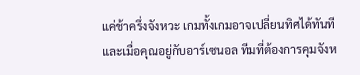แค่ช้าครึ่งจังหวะ เกมทั้งเกมอาจเปลี่ยนทิศได้ทันที และเมื่อคุณอยู่กับอาร์เซนอล ทีมที่ต้องการคุมจังห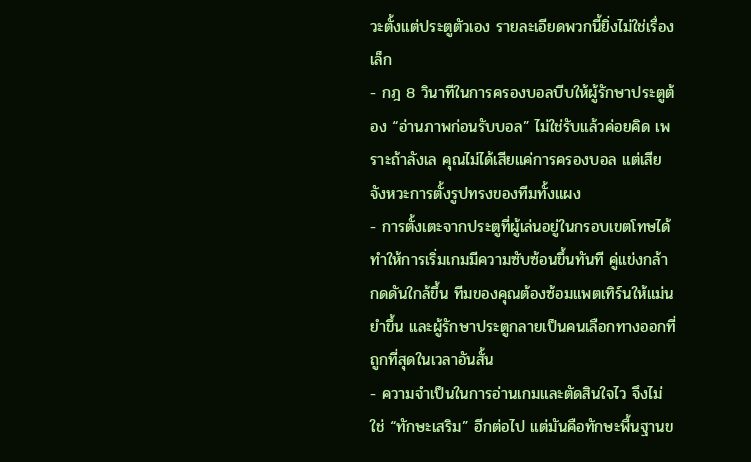วะตั้งแต่ประตูตัวเอง รายละเอียดพวกนี้ยิ่งไม่ใช่เรื่องเล็ก
- กฎ 8 วินาทีในการครองบอลบีบให้ผู้รักษาประตูต้อง “อ่านภาพก่อนรับบอล” ไม่ใช่รับแล้วค่อยคิด เพราะถ้าลังเล คุณไม่ได้เสียแค่การครองบอล แต่เสียจังหวะการตั้งรูปทรงของทีมทั้งแผง
- การตั้งเตะจากประตูที่ผู้เล่นอยู่ในกรอบเขตโทษได้ ทำให้การเริ่มเกมมีความซับซ้อนขึ้นทันที คู่แข่งกล้ากดดันใกล้ขึ้น ทีมของคุณต้องซ้อมแพตเทิร์นให้แม่นยำขึ้น และผู้รักษาประตูกลายเป็นคนเลือกทางออกที่ถูกที่สุดในเวลาอันสั้น
- ความจำเป็นในการอ่านเกมและตัดสินใจไว จึงไม่ใช่ “ทักษะเสริม” อีกต่อไป แต่มันคือทักษะพื้นฐานข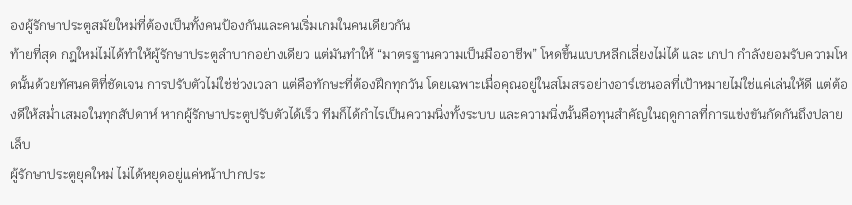องผู้รักษาประตูสมัยใหม่ที่ต้องเป็นทั้งคนป้องกันและคนเริ่มเกมในคนเดียวกัน
ท้ายที่สุด กฎใหม่ไม่ได้ทำให้ผู้รักษาประตูลำบากอย่างเดียว แต่มันทำให้ “มาตรฐานความเป็นมืออาชีพ” โหดขึ้นแบบหลีกเลี่ยงไม่ได้ และ เกปา กำลังยอมรับความโหดนั้นด้วยทัศนคติที่ชัดเจน การปรับตัวไม่ใช่ช่วงเวลา แต่คือทักษะที่ต้องฝึกทุกวัน โดยเฉพาะเมื่อคุณอยู่ในสโมสรอย่างอาร์เซนอลที่เป้าหมายไม่ใช่แค่เล่นให้ดี แต่ต้องดีให้สม่ำเสมอในทุกสัปดาห์ หากผู้รักษาประตูปรับตัวได้เร็ว ทีมก็ได้กำไรเป็นความนิ่งทั้งระบบ และความนิ่งนั้นคือทุนสำคัญในฤดูกาลที่การแข่งขันกัดกันถึงปลายเล็บ
ผู้รักษาประตูยุคใหม่ ไม่ได้หยุดอยู่แค่หน้าปากประ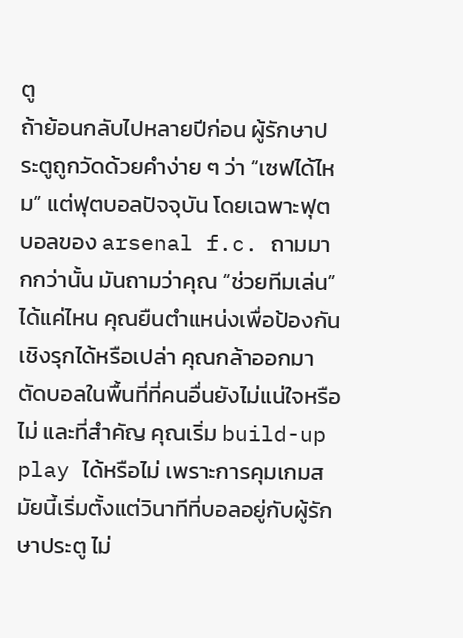ตู
ถ้าย้อนกลับไปหลายปีก่อน ผู้รักษาประตูถูกวัดด้วยคำง่าย ๆ ว่า “เซฟได้ไหม” แต่ฟุตบอลปัจจุบัน โดยเฉพาะฟุตบอลของ arsenal f.c. ถามมากกว่านั้น มันถามว่าคุณ “ช่วยทีมเล่น” ได้แค่ไหน คุณยืนตำแหน่งเพื่อป้องกันเชิงรุกได้หรือเปล่า คุณกล้าออกมาตัดบอลในพื้นที่ที่คนอื่นยังไม่แน่ใจหรือไม่ และที่สำคัญ คุณเริ่ม build-up play ได้หรือไม่ เพราะการคุมเกมสมัยนี้เริ่มตั้งแต่วินาทีที่บอลอยู่กับผู้รักษาประตู ไม่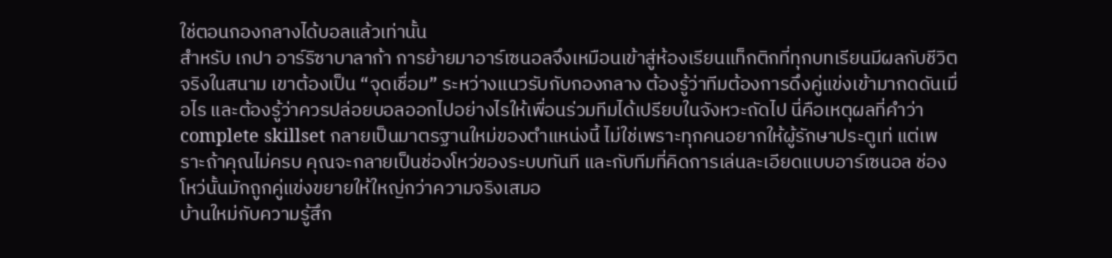ใช่ตอนกองกลางได้บอลแล้วเท่านั้น
สำหรับ เกปา อาร์ริซาบาลาก้า การย้ายมาอาร์เซนอลจึงเหมือนเข้าสู่ห้องเรียนแท็กติกที่ทุกบทเรียนมีผลกับชีวิตจริงในสนาม เขาต้องเป็น “จุดเชื่อม” ระหว่างแนวรับกับกองกลาง ต้องรู้ว่าทีมต้องการดึงคู่แข่งเข้ามากดดันเมื่อไร และต้องรู้ว่าควรปล่อยบอลออกไปอย่างไรให้เพื่อนร่วมทีมได้เปรียบในจังหวะถัดไป นี่คือเหตุผลที่คำว่า complete skillset กลายเป็นมาตรฐานใหม่ของตำแหน่งนี้ ไม่ใช่เพราะทุกคนอยากให้ผู้รักษาประตูเท่ แต่เพราะถ้าคุณไม่ครบ คุณจะกลายเป็นช่องโหว่ของระบบทันที และกับทีมที่คิดการเล่นละเอียดแบบอาร์เซนอล ช่องโหว่นั้นมักถูกคู่แข่งขยายให้ใหญ่กว่าความจริงเสมอ
บ้านใหม่กับความรู้สึก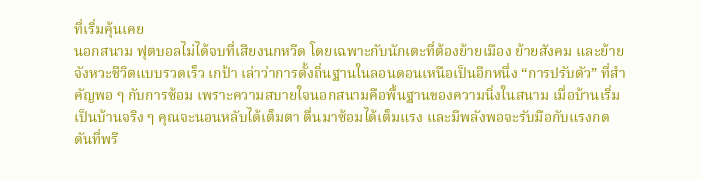ที่เริ่มคุ้นเคย
นอกสนาม ฟุตบอลไม่ได้จบที่เสียงนกหวีด โดยเฉพาะกับนักเตะที่ต้องย้ายเมือง ย้ายสังคม และย้ายจังหวะชีวิตแบบรวดเร็ว เกป้า เล่าว่าการตั้งถิ่นฐานในลอนดอนเหนือเป็นอีกหนึ่ง “การปรับตัว” ที่สำคัญพอ ๆ กับการซ้อม เพราะความสบายใจนอกสนามคือพื้นฐานของความนิ่งในสนาม เมื่อบ้านเริ่มเป็นบ้านจริง ๆ คุณจะนอนหลับได้เต็มตา ตื่นมาซ้อมได้เต็มแรง และมีพลังพอจะรับมือกับแรงกดดันที่พรี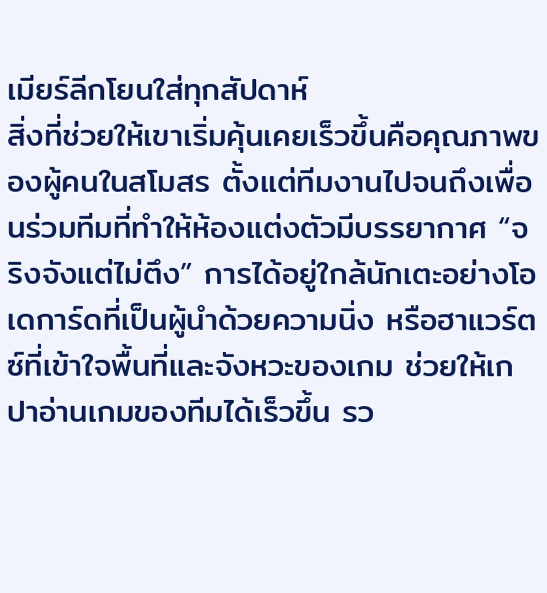เมียร์ลีกโยนใส่ทุกสัปดาห์
สิ่งที่ช่วยให้เขาเริ่มคุ้นเคยเร็วขึ้นคือคุณภาพของผู้คนในสโมสร ตั้งแต่ทีมงานไปจนถึงเพื่อนร่วมทีมที่ทำให้ห้องแต่งตัวมีบรรยากาศ “จริงจังแต่ไม่ตึง” การได้อยู่ใกล้นักเตะอย่างโอเดการ์ดที่เป็นผู้นำด้วยความนิ่ง หรือฮาแวร์ตซ์ที่เข้าใจพื้นที่และจังหวะของเกม ช่วยให้เกปาอ่านเกมของทีมได้เร็วขึ้น รว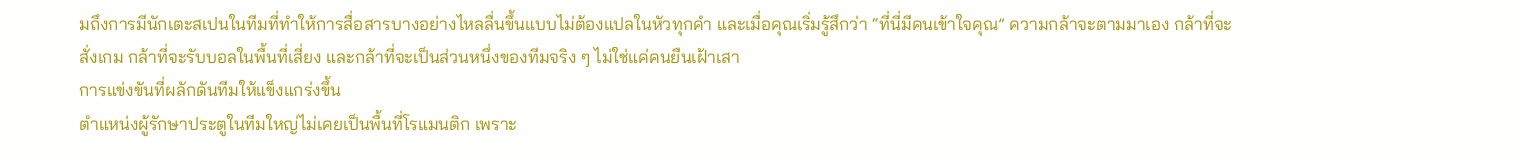มถึงการมีนักเตะสเปนในทีมที่ทำให้การสื่อสารบางอย่างไหลลื่นขึ้นแบบไม่ต้องแปลในหัวทุกคำ และเมื่อคุณเริ่มรู้สึกว่า “ที่นี่มีคนเข้าใจคุณ” ความกล้าจะตามมาเอง กล้าที่จะสั่งเกม กล้าที่จะรับบอลในพื้นที่เสี่ยง และกล้าที่จะเป็นส่วนหนึ่งของทีมจริง ๆ ไม่ใช่แค่คนยืนเฝ้าเสา
การแข่งขันที่ผลักดันทีมให้แข็งแกร่งขึ้น
ตำแหน่งผู้รักษาประตูในทีมใหญ่ไม่เคยเป็นพื้นที่โรแมนติก เพราะ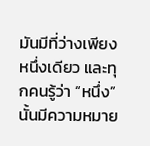มันมีที่ว่างเพียงหนึ่งเดียว และทุกคนรู้ว่า “หนึ่ง” นั้นมีความหมาย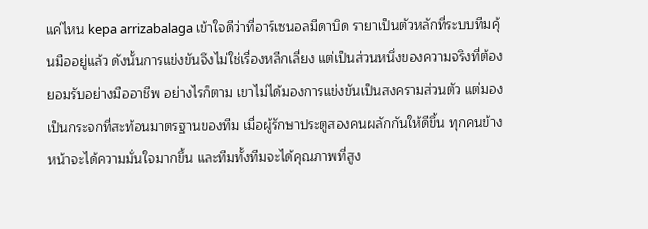แค่ไหน kepa arrizabalaga เข้าใจดีว่าที่อาร์เซนอลมีดาบิด รายาเป็นตัวหลักที่ระบบทีมคุ้นมืออยู่แล้ว ดังนั้นการแข่งขันจึงไม่ใช่เรื่องหลีกเลี่ยง แต่เป็นส่วนหนึ่งของความจริงที่ต้องยอมรับอย่างมืออาชีพ อย่างไรก็ตาม เขาไม่ได้มองการแข่งขันเป็นสงครามส่วนตัว แต่มองเป็นกระจกที่สะท้อนมาตรฐานของทีม เมื่อผู้รักษาประตูสองคนผลักกันให้ดีขึ้น ทุกคนข้างหน้าจะได้ความมั่นใจมากขึ้น และทีมทั้งทีมจะได้คุณภาพที่สูง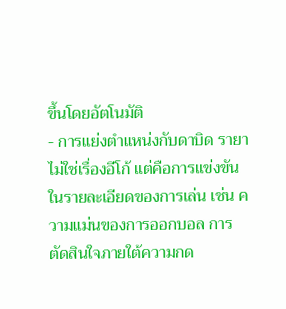ขึ้นโดยอัตโนมัติ
- การแย่งตำแหน่งกับดาบิด รายาไม่ใช่เรื่องอีโก้ แต่คือการแข่งขันในรายละเอียดของการเล่น เช่น ความแม่นของการออกบอล การตัดสินใจภายใต้ความกด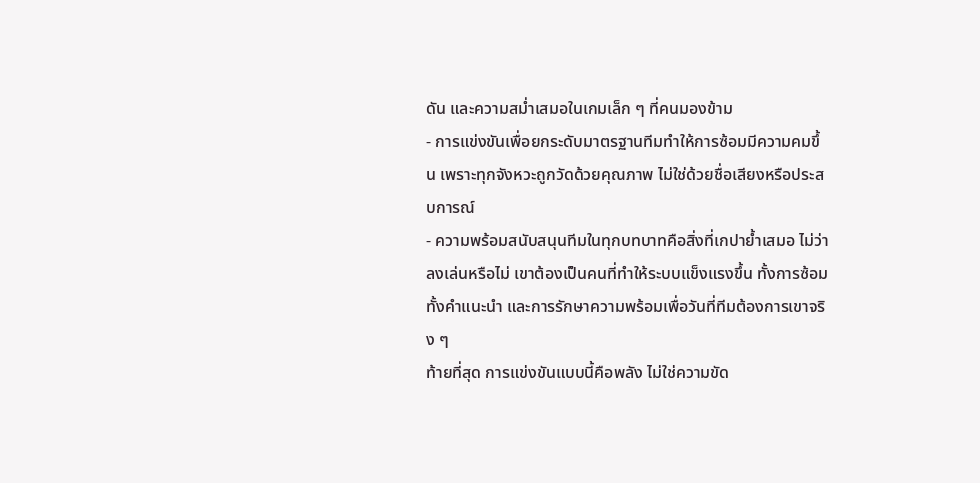ดัน และความสม่ำเสมอในเกมเล็ก ๆ ที่คนมองข้าม
- การแข่งขันเพื่อยกระดับมาตรฐานทีมทำให้การซ้อมมีความคมขึ้น เพราะทุกจังหวะถูกวัดด้วยคุณภาพ ไม่ใช่ด้วยชื่อเสียงหรือประสบการณ์
- ความพร้อมสนับสนุนทีมในทุกบทบาทคือสิ่งที่เกปาย้ำเสมอ ไม่ว่าลงเล่นหรือไม่ เขาต้องเป็นคนที่ทำให้ระบบแข็งแรงขึ้น ทั้งการซ้อม ทั้งคำแนะนำ และการรักษาความพร้อมเพื่อวันที่ทีมต้องการเขาจริง ๆ
ท้ายที่สุด การแข่งขันแบบนี้คือพลัง ไม่ใช่ความขัด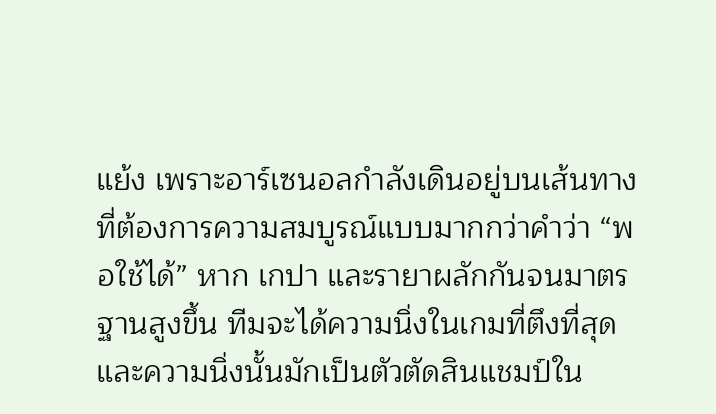แย้ง เพราะอาร์เซนอลกำลังเดินอยู่บนเส้นทางที่ต้องการความสมบูรณ์แบบมากกว่าคำว่า “พอใช้ได้” หาก เกปา และรายาผลักกันจนมาตรฐานสูงขึ้น ทีมจะได้ความนิ่งในเกมที่ตึงที่สุด และความนิ่งนั้นมักเป็นตัวตัดสินแชมป์ใน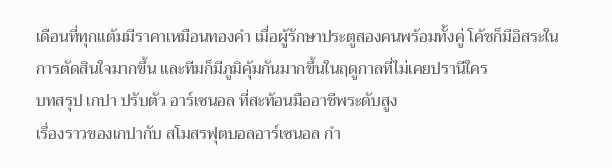เดือนที่ทุกแต้มมีราคาเหมือนทองคำ เมื่อผู้รักษาประตูสองคนพร้อมทั้งคู่ โค้ชก็มีอิสระในการตัดสินใจมากขึ้น และทีมก็มีภูมิคุ้มกันมากขึ้นในฤดูกาลที่ไม่เคยปรานีใคร
บทสรุป เกปา ปรับตัว อาร์เซนอล ที่สะท้อนมืออาชีพระดับสูง
เรื่องราวของเกปากับ สโมสรฟุตบอลอาร์เซนอล กำ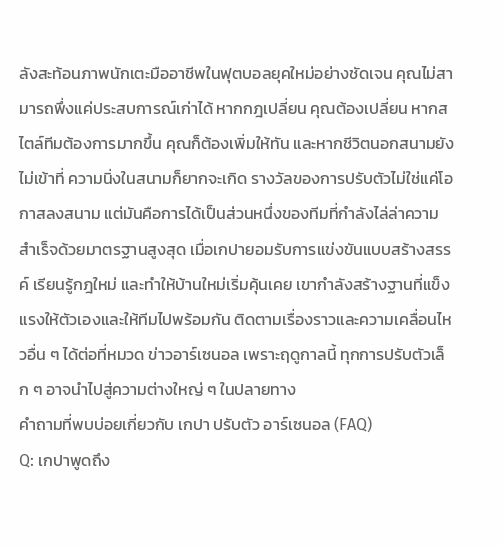ลังสะท้อนภาพนักเตะมืออาชีพในฟุตบอลยุคใหม่อย่างชัดเจน คุณไม่สามารถพึ่งแค่ประสบการณ์เก่าได้ หากกฎเปลี่ยน คุณต้องเปลี่ยน หากสไตล์ทีมต้องการมากขึ้น คุณก็ต้องเพิ่มให้ทัน และหากชีวิตนอกสนามยังไม่เข้าที่ ความนิ่งในสนามก็ยากจะเกิด รางวัลของการปรับตัวไม่ใช่แค่โอกาสลงสนาม แต่มันคือการได้เป็นส่วนหนึ่งของทีมที่กำลังไล่ล่าความสำเร็จด้วยมาตรฐานสูงสุด เมื่อเกปายอมรับการแข่งขันแบบสร้างสรรค์ เรียนรู้กฎใหม่ และทำให้บ้านใหม่เริ่มคุ้นเคย เขากำลังสร้างฐานที่แข็งแรงให้ตัวเองและให้ทีมไปพร้อมกัน ติดตามเรื่องราวและความเคลื่อนไหวอื่น ๆ ได้ต่อที่หมวด ข่าวอาร์เซนอล เพราะฤดูกาลนี้ ทุกการปรับตัวเล็ก ๆ อาจนำไปสู่ความต่างใหญ่ ๆ ในปลายทาง
คำถามที่พบบ่อยเกี่ยวกับ เกปา ปรับตัว อาร์เซนอล (FAQ)
Q: เกปาพูดถึง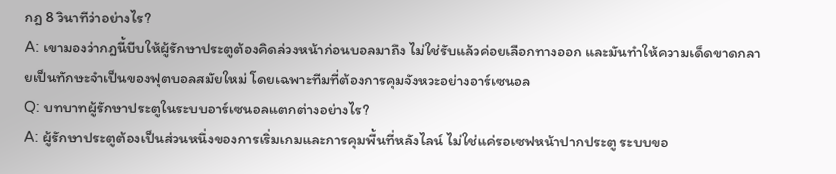กฎ 8 วินาทีว่าอย่างไร?
A: เขามองว่ากฎนี้บีบให้ผู้รักษาประตูต้องคิดล่วงหน้าก่อนบอลมาถึง ไม่ใช่รับแล้วค่อยเลือกทางออก และมันทำให้ความเด็ดขาดกลายเป็นทักษะจำเป็นของฟุตบอลสมัยใหม่ โดยเฉพาะทีมที่ต้องการคุมจังหวะอย่างอาร์เซนอล
Q: บทบาทผู้รักษาประตูในระบบอาร์เซนอลแตกต่างอย่างไร?
A: ผู้รักษาประตูต้องเป็นส่วนหนึ่งของการเริ่มเกมและการคุมพื้นที่หลังไลน์ ไม่ใช่แค่รอเซฟหน้าปากประตู ระบบขอ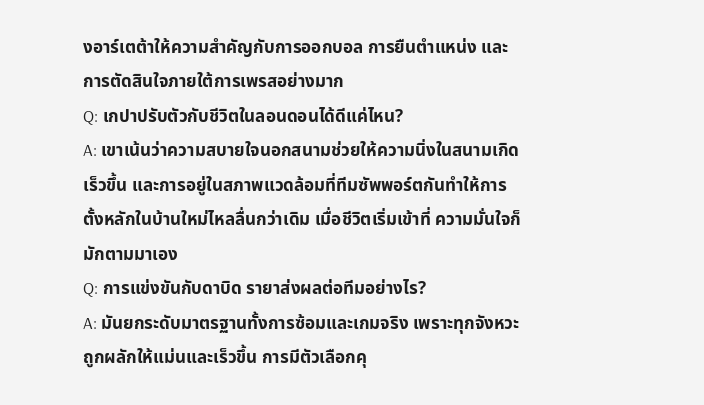งอาร์เตต้าให้ความสำคัญกับการออกบอล การยืนตำแหน่ง และการตัดสินใจภายใต้การเพรสอย่างมาก
Q: เกปาปรับตัวกับชีวิตในลอนดอนได้ดีแค่ไหน?
A: เขาเน้นว่าความสบายใจนอกสนามช่วยให้ความนิ่งในสนามเกิดเร็วขึ้น และการอยู่ในสภาพแวดล้อมที่ทีมซัพพอร์ตกันทำให้การตั้งหลักในบ้านใหม่ไหลลื่นกว่าเดิม เมื่อชีวิตเริ่มเข้าที่ ความมั่นใจก็มักตามมาเอง
Q: การแข่งขันกับดาบิด รายาส่งผลต่อทีมอย่างไร?
A: มันยกระดับมาตรฐานทั้งการซ้อมและเกมจริง เพราะทุกจังหวะถูกผลักให้แม่นและเร็วขึ้น การมีตัวเลือกคุ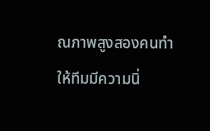ณภาพสูงสองคนทำให้ทีมมีความนิ่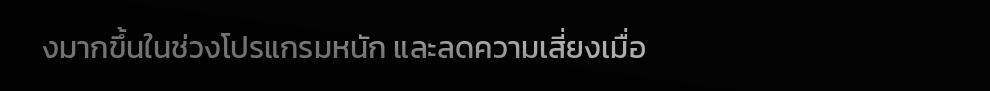งมากขึ้นในช่วงโปรแกรมหนัก และลดความเสี่ยงเมื่อ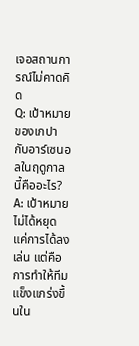เจอสถานการณ์ไม่คาดคิด
Q: เป้าหมายของเกปากับอาร์เซนอลในฤดูกาลนี้คืออะไร?
A: เป้าหมายไม่ได้หยุดแค่การได้ลงเล่น แต่คือการทำให้ทีมแข็งแกร่งขึ้นใน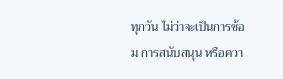ทุกวัน ไม่ว่าจะเป็นการซ้อม การสนับสนุน หรือควา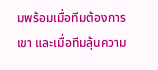มพร้อมเมื่อทีมต้องการเขา และเมื่อทีมลุ้นความ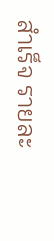สำเร็จ รายละ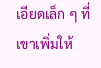เอียดเล็ก ๆ ที่เขาเพิ่มให้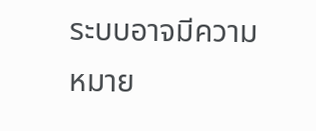ระบบอาจมีความหมาย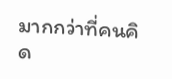มากกว่าที่คนคิด